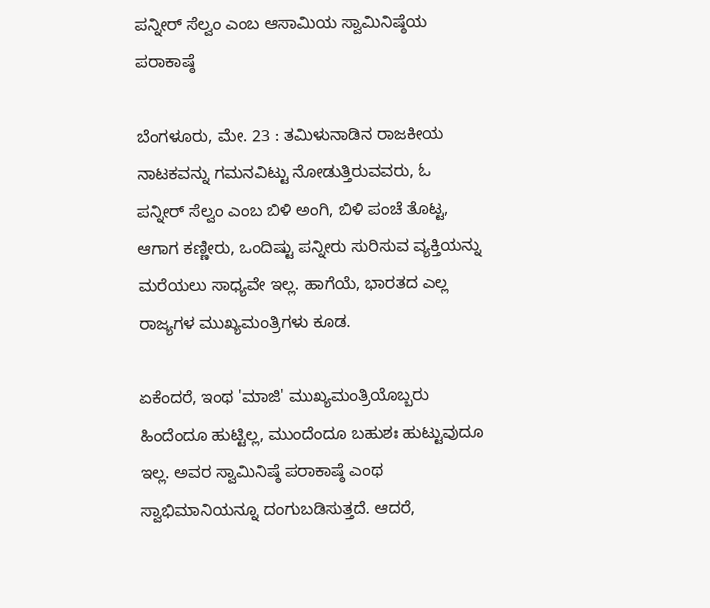ಪನ್ನೀರ್ ಸೆಲ್ವಂ ಎಂಬ ಆಸಾಮಿಯ ಸ್ವಾಮಿನಿಷ್ಠೆಯ ಪರಾಕಾಷ್ಠೆ

ಬೆಂಗಳೂರು, ಮೇ. 23 : ತಮಿಳುನಾಡಿನ ರಾಜಕೀಯ ನಾಟಕವನ್ನು ಗಮನವಿಟ್ಟು ನೋಡುತ್ತಿರುವವರು, ಓ ಪನ್ನೀರ್ ಸೆಲ್ವಂ ಎಂಬ ಬಿಳಿ ಅಂಗಿ, ಬಿಳಿ ಪಂಚೆ ತೊಟ್ಟ, ಆಗಾಗ ಕಣ್ಣೀರು, ಒಂದಿಷ್ಟು ಪನ್ನೀರು ಸುರಿಸುವ ವ್ಯಕ್ತಿಯನ್ನು ಮರೆಯಲು ಸಾಧ್ಯವೇ ಇಲ್ಲ. ಹಾಗೆಯೆ, ಭಾರತದ ಎಲ್ಲ ರಾಜ್ಯಗಳ ಮುಖ್ಯಮಂತ್ರಿಗಳು ಕೂಡ.

ಏಕೆಂದರೆ, ಇಂಥ 'ಮಾಜಿ' ಮುಖ್ಯಮಂತ್ರಿಯೊಬ್ಬರು ಹಿಂದೆಂದೂ ಹುಟ್ಟಿಲ್ಲ, ಮುಂದೆಂದೂ ಬಹುಶಃ ಹುಟ್ಟುವುದೂ ಇಲ್ಲ. ಅವರ ಸ್ವಾಮಿನಿಷ್ಠೆ ಪರಾಕಾಷ್ಠೆ ಎಂಥ ಸ್ವಾಭಿಮಾನಿಯನ್ನೂ ದಂಗುಬಡಿಸುತ್ತದೆ. ಆದರೆ,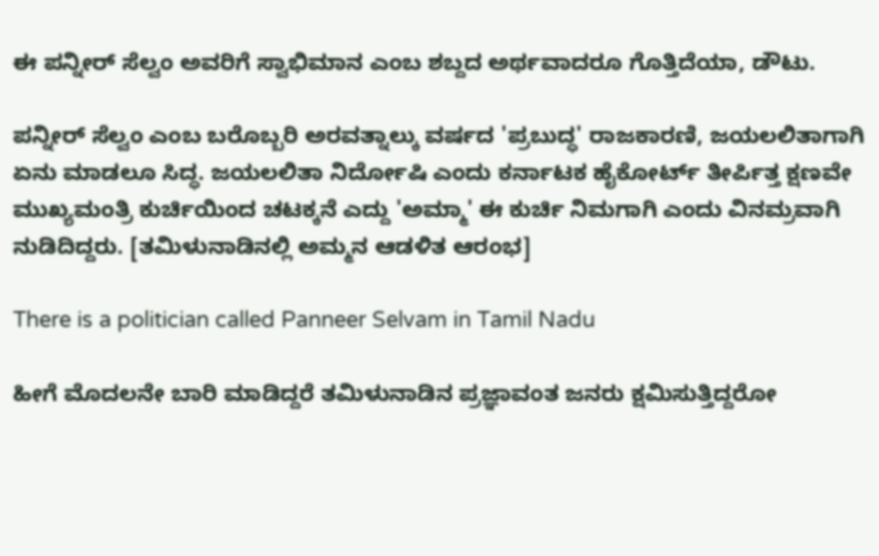ಈ ಪನ್ನೀರ್ ಸೆಲ್ವಂ ಅವರಿಗೆ ಸ್ವಾಭಿಮಾನ ಎಂಬ ಶಬ್ದದ ಅರ್ಥವಾದರೂ ಗೊತ್ತಿದೆಯಾ, ಡೌಟು.

ಪನ್ನೀರ್ ಸೆಲ್ವಂ ಎಂಬ ಬರೊಬ್ಬರಿ ಅರವತ್ನಾಲ್ಕು ವರ್ಷದ 'ಪ್ರಬುದ್ಧ' ರಾಜಕಾರಣಿ, ಜಯಲಲಿತಾಗಾಗಿ ಏನು ಮಾಡಲೂ ಸಿದ್ಧ. ಜಯಲಲಿತಾ ನಿರ್ದೋಷಿ ಎಂದು ಕರ್ನಾಟಕ ಹೈಕೋರ್ಟ್ ತೀರ್ಪಿತ್ತ ಕ್ಷಣವೇ ಮುಖ್ಯಮಂತ್ರಿ ಕುರ್ಚಿಯಿಂದ ಚಟಕ್ಕನೆ ಎದ್ದು 'ಅಮ್ಮಾ' ಈ ಕುರ್ಚಿ ನಿಮಗಾಗಿ ಎಂದು ವಿನಮ್ರವಾಗಿ ನುಡಿದಿದ್ದರು. [ತಮಿಳುನಾಡಿನಲ್ಲಿ ಅಮ್ಮನ ಆಡಳಿತ ಆರಂಭ]

There is a politician called Panneer Selvam in Tamil Nadu

ಹೀಗೆ ಮೊದಲನೇ ಬಾರಿ ಮಾಡಿದ್ದರೆ ತಮಿಳುನಾಡಿನ ಪ್ರಜ್ಞಾವಂತ ಜನರು ಕ್ಷಮಿಸುತ್ತಿದ್ದರೋ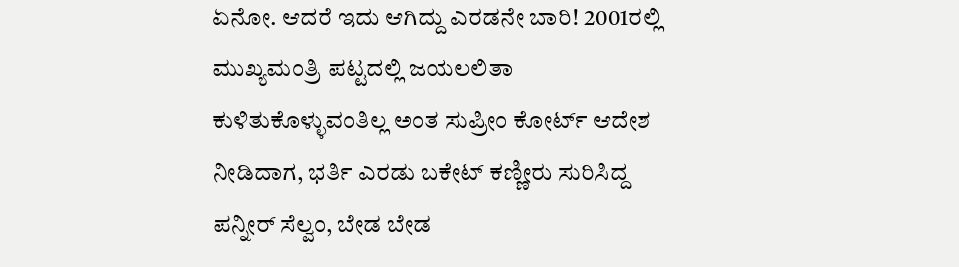ಏನೋ. ಆದರೆ ಇದು ಆಗಿದ್ದು ಎರಡನೇ ಬಾರಿ! 2001ರಲ್ಲಿ ಮುಖ್ಯಮಂತ್ರಿ ಪಟ್ಟದಲ್ಲಿ ಜಯಲಲಿತಾ ಕುಳಿತುಕೊಳ್ಳುವಂತಿಲ್ಲ ಅಂತ ಸುಪ್ರೀಂ ಕೋರ್ಟ್ ಆದೇಶ ನೀಡಿದಾಗ, ಭರ್ತಿ ಎರಡು ಬಕೇಟ್ ಕಣ್ಣೀರು ಸುರಿಸಿದ್ದ ಪನ್ನೀರ್ ಸೆಲ್ವಂ, ಬೇಡ ಬೇಡ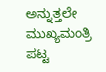ಅನ್ನುತ್ತಲೇ ಮುಖ್ಯಮಂತ್ರಿ ಪಟ್ಟ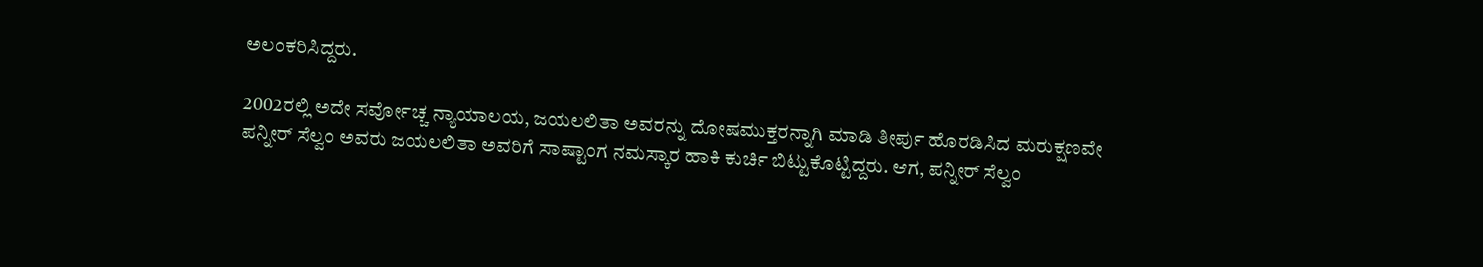ಅಲಂಕರಿಸಿದ್ದರು.

2002ರಲ್ಲಿ ಅದೇ ಸರ್ವೋಚ್ಚ ನ್ಯಾಯಾಲಯ, ಜಯಲಲಿತಾ ಅವರನ್ನು ದೋಷಮುಕ್ತರನ್ನಾಗಿ ಮಾಡಿ ತೀರ್ಪು ಹೊರಡಿಸಿದ ಮರುಕ್ಷಣವೇ ಪನ್ನೀರ್ ಸೆಲ್ವಂ ಅವರು ಜಯಲಲಿತಾ ಅವರಿಗೆ ಸಾಷ್ಟಾಂಗ ನಮಸ್ಕಾರ ಹಾಕಿ ಕುರ್ಚಿ ಬಿಟ್ಟುಕೊಟ್ಟಿದ್ದರು. ಆಗ, ಪನ್ನೀರ್ ಸೆಲ್ವಂ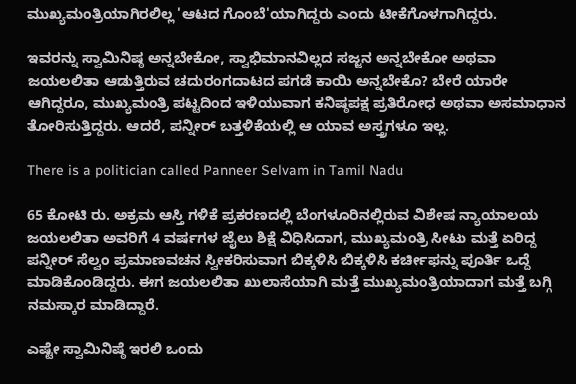ಮುಖ್ಯಮಂತ್ರಿಯಾಗಿರಲಿಲ್ಲ 'ಆಟದ ಗೊಂಬೆ'ಯಾಗಿದ್ದರು ಎಂದು ಟೀಕೆಗೊಳಗಾಗಿದ್ದರು.

ಇವರನ್ನು ಸ್ವಾಮಿನಿಷ್ಠ ಅನ್ನಬೇಕೋ, ಸ್ವಾಭಿಮಾನವಿಲ್ಲದ ಸಜ್ಜನ ಅನ್ನಬೇಕೋ ಅಥವಾ ಜಯಲಲಿತಾ ಆಡುತ್ತಿರುವ ಚದುರಂಗದಾಟದ ಪಗಡೆ ಕಾಯಿ ಅನ್ನಬೇಕೊ? ಬೇರೆ ಯಾರೇ ಆಗಿದ್ದರೂ, ಮುಖ್ಯಮಂತ್ರಿ ಪಟ್ಟದಿಂದ ಇಳಿಯುವಾಗ ಕನಿಷ್ಠಪಕ್ಷ ಪ್ರತಿರೋಧ ಅಥವಾ ಅಸಮಾಧಾನ ತೋರಿಸುತ್ತಿದ್ದರು. ಆದರೆ, ಪನ್ನೀರ್ ಬತ್ತಳಿಕೆಯಲ್ಲಿ ಆ ಯಾವ ಅಸ್ತ್ರಗಳೂ ಇಲ್ಲ.

There is a politician called Panneer Selvam in Tamil Nadu

65 ಕೋಟಿ ರು. ಅಕ್ರಮ ಆಸ್ತಿ ಗಳಿಕೆ ಪ್ರಕರಣದಲ್ಲಿ ಬೆಂಗಳೂರಿನಲ್ಲಿರುವ ವಿಶೇಷ ನ್ಯಾಯಾಲಯ ಜಯಲಲಿತಾ ಅವರಿಗೆ 4 ವರ್ಷಗಳ ಜೈಲು ಶಿಕ್ಷೆ ವಿಧಿಸಿದಾಗ, ಮುಖ್ಯಮಂತ್ರಿ ಸೀಟು ಮತ್ತೆ ಏರಿದ್ದ ಪನ್ನೀರ್ ಸೆಲ್ವಂ ಪ್ರಮಾಣವಚನ ಸ್ವೀಕರಿಸುವಾಗ ಬಿಕ್ಕಳಿಸಿ ಬಿಕ್ಕಳಿಸಿ ಕರ್ಚೀಫನ್ನು ಪೂರ್ತಿ ಒದ್ದೆ ಮಾಡಿಕೊಂಡಿದ್ದರು. ಈಗ ಜಯಲಲಿತಾ ಖುಲಾಸೆಯಾಗಿ ಮತ್ತೆ ಮುಖ್ಯಮಂತ್ರಿಯಾದಾಗ ಮತ್ತೆ ಬಗ್ಗಿ ನಮಸ್ಕಾರ ಮಾಡಿದ್ದಾರೆ.

ಎಷ್ಟೇ ಸ್ವಾಮಿನಿಷ್ಠೆ ಇರಲಿ ಒಂದು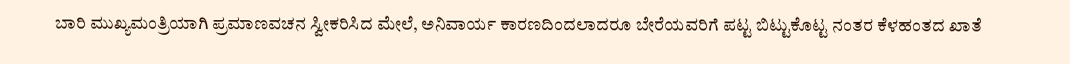ಬಾರಿ ಮುಖ್ಯಮಂತ್ರಿಯಾಗಿ ಪ್ರಮಾಣವಚನ ಸ್ವೀಕರಿಸಿದ ಮೇಲೆ, ಅನಿವಾರ್ಯ ಕಾರಣದಿಂದಲಾದರೂ ಬೇರೆಯವರಿಗೆ ಪಟ್ಟ ಬಿಟ್ಟುಕೊಟ್ಟ ನಂತರ ಕೆಳಹಂತದ ಖಾತೆ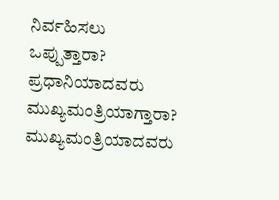ನಿರ್ವಹಿಸಲು ಒಪ್ಪುತ್ತಾರಾ? ಪ್ರಧಾನಿಯಾದವರು ಮುಖ್ಯಮಂತ್ರಿಯಾಗ್ತಾರಾ? ಮುಖ್ಯಮಂತ್ರಿಯಾದವರು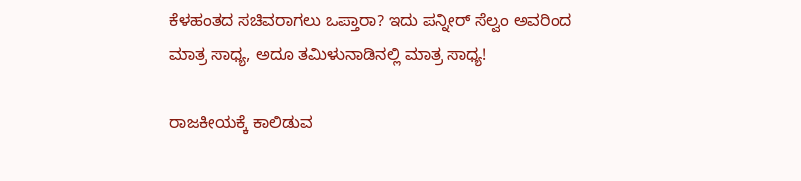ಕೆಳಹಂತದ ಸಚಿವರಾಗಲು ಒಪ್ತಾರಾ? ಇದು ಪನ್ನೀರ್ ಸೆಲ್ವಂ ಅವರಿಂದ ಮಾತ್ರ ಸಾಧ್ಯ, ಅದೂ ತಮಿಳುನಾಡಿನಲ್ಲಿ ಮಾತ್ರ ಸಾಧ್ಯ!

ರಾಜಕೀಯಕ್ಕೆ ಕಾಲಿಡುವ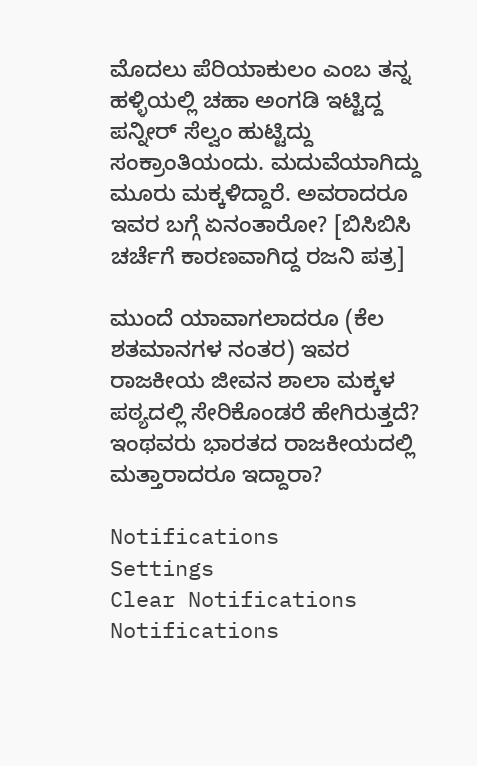ಮೊದಲು ಪೆರಿಯಾಕುಲಂ ಎಂಬ ತನ್ನ ಹಳ್ಳಿಯಲ್ಲಿ ಚಹಾ ಅಂಗಡಿ ಇಟ್ಟಿದ್ದ ಪನ್ನೀರ್ ಸೆಲ್ವಂ ಹುಟ್ಟಿದ್ದು ಸಂಕ್ರಾಂತಿಯಂದು. ಮದುವೆಯಾಗಿದ್ದು ಮೂರು ಮಕ್ಕಳಿದ್ದಾರೆ. ಅವರಾದರೂ ಇವರ ಬಗ್ಗೆ ಏನಂತಾರೋ? [ಬಿಸಿಬಿಸಿ ಚರ್ಚೆಗೆ ಕಾರಣವಾಗಿದ್ದ ರಜನಿ ಪತ್ರ]

ಮುಂದೆ ಯಾವಾಗಲಾದರೂ (ಕೆಲ ಶತಮಾನಗಳ ನಂತರ) ಇವರ ರಾಜಕೀಯ ಜೀವನ ಶಾಲಾ ಮಕ್ಕಳ ಪಠ್ಯದಲ್ಲಿ ಸೇರಿಕೊಂಡರೆ ಹೇಗಿರುತ್ತದೆ? ಇಂಥವರು ಭಾರತದ ರಾಜಕೀಯದಲ್ಲಿ ಮತ್ತಾರಾದರೂ ಇದ್ದಾರಾ?

Notifications
Settings
Clear Notifications
Notifications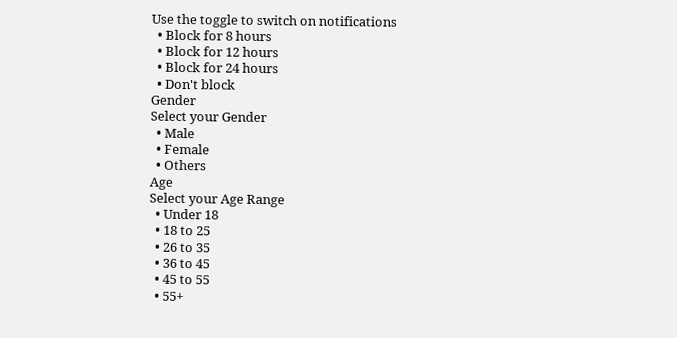Use the toggle to switch on notifications
  • Block for 8 hours
  • Block for 12 hours
  • Block for 24 hours
  • Don't block
Gender
Select your Gender
  • Male
  • Female
  • Others
Age
Select your Age Range
  • Under 18
  • 18 to 25
  • 26 to 35
  • 36 to 45
  • 45 to 55
  • 55+